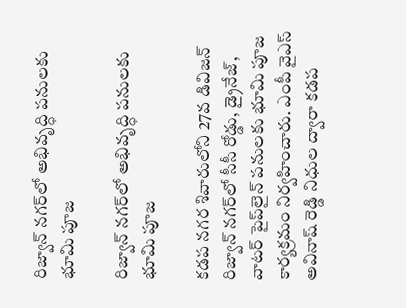రిజ్వాన్ నగర్‌లో అభివృద్ధి పనులకు భూమి పూజ

రిజ్వాన్ నగర్‌లో అభివృద్ధి పనులకు భూమి పూజ

కడప నగర శివారులోని 27వ డివిజన్ రిజ్వాన్ నగర్‌లో సీసీ రోడ్డు, డ్రైనేజ్, వాటర్ పైప్‌లైన్ పనులకు భూమి పూజ కార్యక్రమం నిర్వహించారు. ఎంపీ వైఎస్ అవినాష్ రెడ్డి నిధుల ద్వారా కడప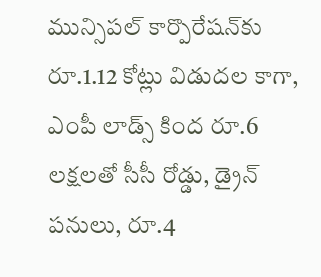మున్సిపల్ కార్పొరేషన్‌కు రూ.1.12 కోట్లు విడుదల కాగా, ఎంపీ లాడ్స్ కింద రూ.6 లక్షలతో సీసీ రోడ్డు, డ్రైన్ పనులు, రూ.4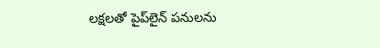లక్షలతో పైప్‌లైన్ పనులను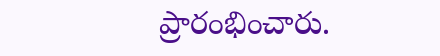ప్రారంభించారు.